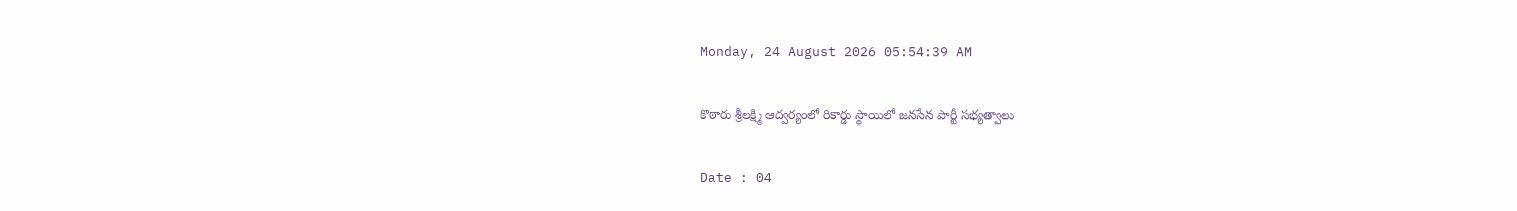Monday, 24 August 2026 05:54:39 AM

కొఠారు శ్రీలక్ష్మి ఆద్వర్యంలో రికార్డు స్థాయిలో జనసేన పార్టీ సభ్యత్వాలు

Date : 04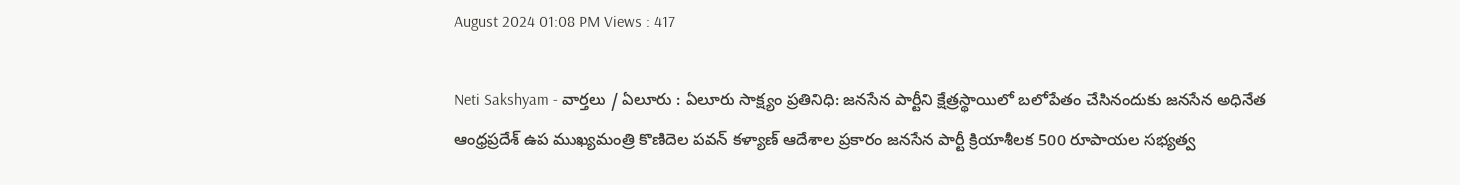August 2024 01:08 PM Views : 417

Neti Sakshyam - వార్తలు / ఏలూరు : ఏలూరు సాక్ష్యం ప్రతినిధి: జనసేన పార్టీని క్షేత్రస్థాయిలో బలోపేతం చేసినందుకు జనసేన అధినేత ఆంధ్రప్రదేశ్ ఉప ముఖ్యమంత్రి కొణిదెల పవన్ కళ్యాణ్ ఆదేశాల ప్రకారం జనసేన పార్టీ క్రియాశీలక 500 రూపాయల సభ్యత్వ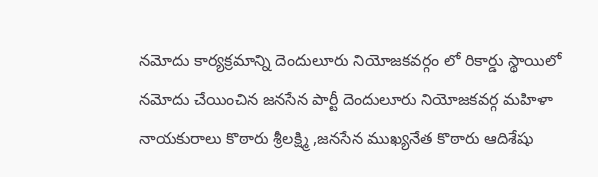నమోదు కార్యక్రమాన్ని దెందులూరు నియోజకవర్గం లో రికార్డు స్థాయిలో నమోదు చేయించిన జనసేన పార్టీ దెందులూరు నియోజకవర్గ మహిళా నాయకురాలు కొఠారు శ్రీలక్ష్మి ,జనసేన ముఖ్యనేత కొఠారు ఆదిశేషు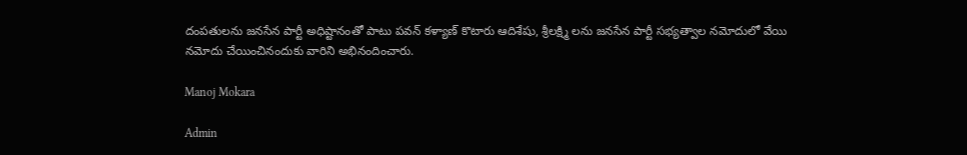దంపతులను జనసేన పార్టీ అధిష్టానంతో పాటు పవన్ కళ్యాణ్ కొటారు ఆదిశేషు, శ్రీలక్ష్మి లను జనసేన పార్టీ సభ్యత్వాల నమోదులో వేయి నమోదు చేయించినందుకు వారిని అభినందించారు.

Manoj Mokara

Admin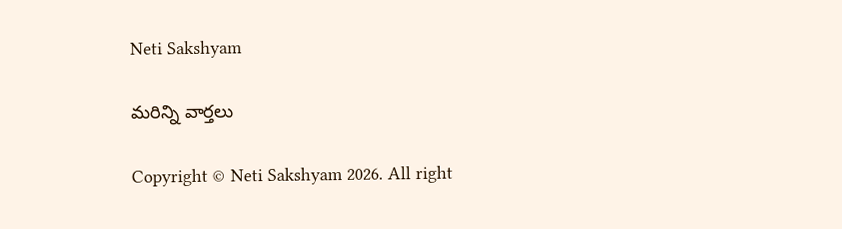Neti Sakshyam

మరిన్ని వార్తలు

Copyright © Neti Sakshyam 2026. All right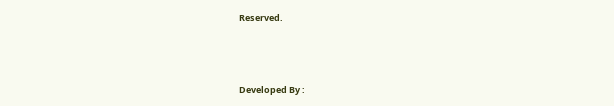Reserved.



Developed By :